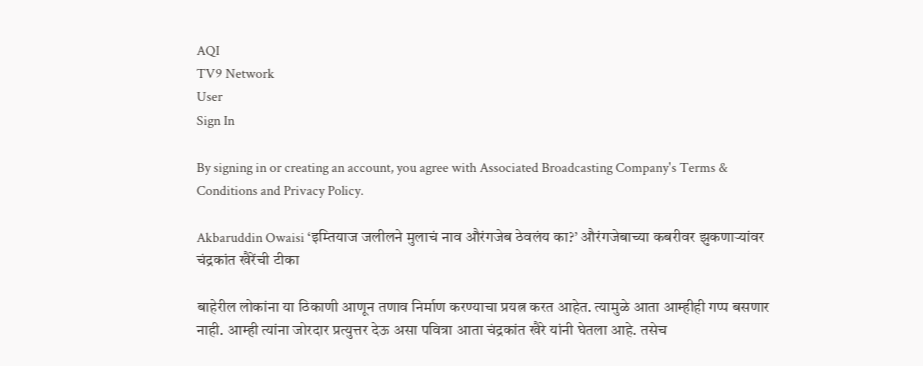AQI
TV9 Network
User
Sign In

By signing in or creating an account, you agree with Associated Broadcasting Company's Terms & Conditions and Privacy Policy.

Akbaruddin Owaisi ‘इम्तियाज जलीलने मुलाचं नाव औरंगजेब ठेवलंय का?’ औरंगजेबाच्या कबरीवर झुकणाऱ्यांवर चंद्रकांत खैरेंची टीका

बाहेरील लोकांना या ठिकाणी आणून तणाव निर्माण करण्याचा प्रयत्न करत आहेत. त्यामुळे आता आम्हीही गप्प बसणार नाही. आम्ही त्यांना जोरदार प्रत्युत्तर देऊ असा पवित्रा आता चंद्रकांत खैरे यांनी घेतला आहे. तसेच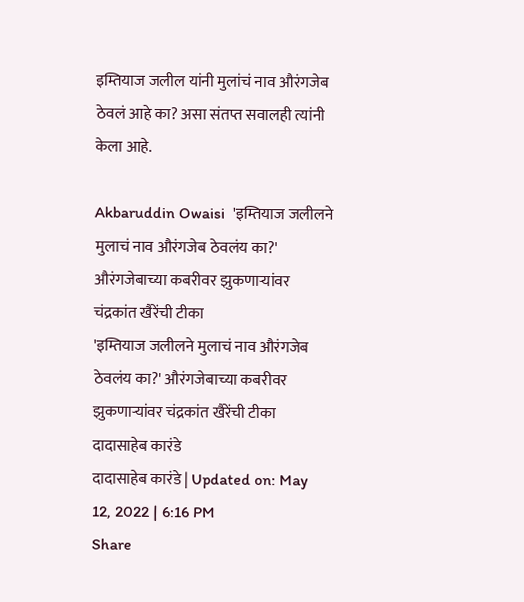इम्तियाज जलील यांनी मुलांचं नाव औरंगजेब ठेवलं आहे का? असा संतप्त सवालही त्यांनी केला आहे.

Akbaruddin Owaisi  'इम्तियाज जलीलने मुलाचं नाव औरंगजेब ठेवलंय का?' औरंगजेबाच्या कबरीवर झुकणाऱ्यांवर चंद्रकांत खैरेंची टीका
'इम्तियाज जलीलने मुलाचं नाव औरंगजेब ठेवलंय का?' औरंगजेबाच्या कबरीवर झुकणाऱ्यांवर चंद्रकांत खैरेंची टीका
दादासाहेब कारंडे
दादासाहेब कारंडे | Updated on: May 12, 2022 | 6:16 PM
Share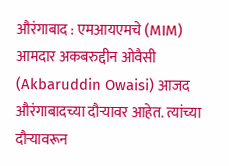औरंगाबाद : एमआयएमचे (MIM) आमदार अकबरुद्दीन ओवैसी (Akbaruddin Owaisi) आजद औरंगाबादच्या दौऱ्यावर आहेत. त्यांच्या दौऱ्यावरून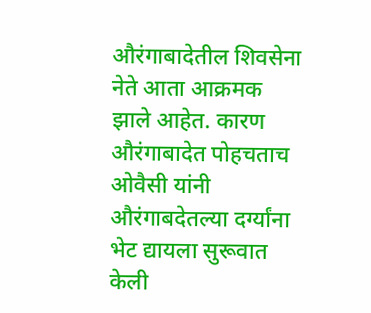औरंगाबादेतील शिवसेना नेते आता आक्रमक झाले आहेत. कारण औरंगाबादेत पोहचताच ओवैसी यांनी औरंगाबदेतल्या दर्ग्यांना भेट द्यायला सुरूवात केली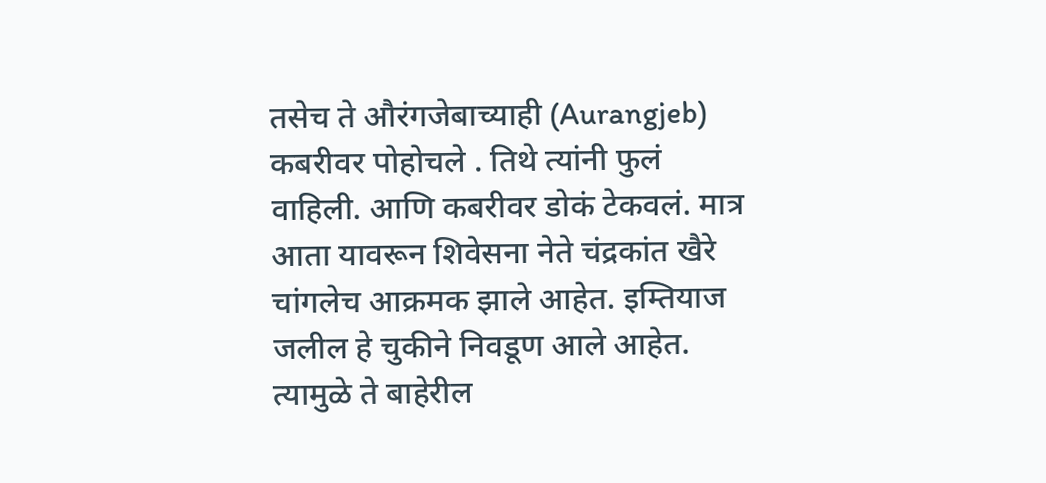तसेच ते औरंगजेबाच्याही (Aurangjeb) कबरीवर पोहोचले . तिथे त्यांनी फुलं वाहिली. आणि कबरीवर डोकं टेकवलं. मात्र आता यावरून शिवेसना नेते चंद्रकांत खैरे चांगलेच आक्रमक झाले आहेत. इम्तियाज जलील हे चुकीने निवडूण आले आहेत. त्यामुळे ते बाहेरील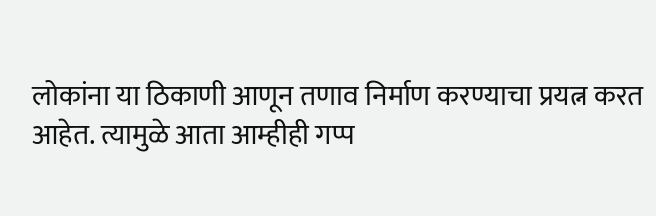लोकांना या ठिकाणी आणून तणाव निर्माण करण्याचा प्रयत्न करत आहेत. त्यामुळे आता आम्हीही गप्प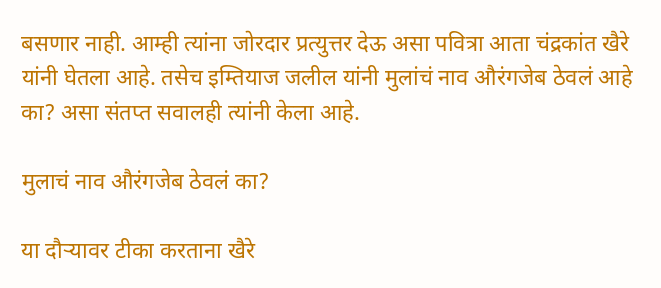बसणार नाही. आम्ही त्यांना जोरदार प्रत्युत्तर देऊ असा पवित्रा आता चंद्रकांत खैरे यांनी घेतला आहे. तसेच इम्तियाज जलील यांनी मुलांचं नाव औरंगजेब ठेवलं आहे का? असा संतप्त सवालही त्यांनी केला आहे.

मुलाचं नाव औरंगजेब ठेवलं का?

या दौऱ्यावर टीका करताना खैरे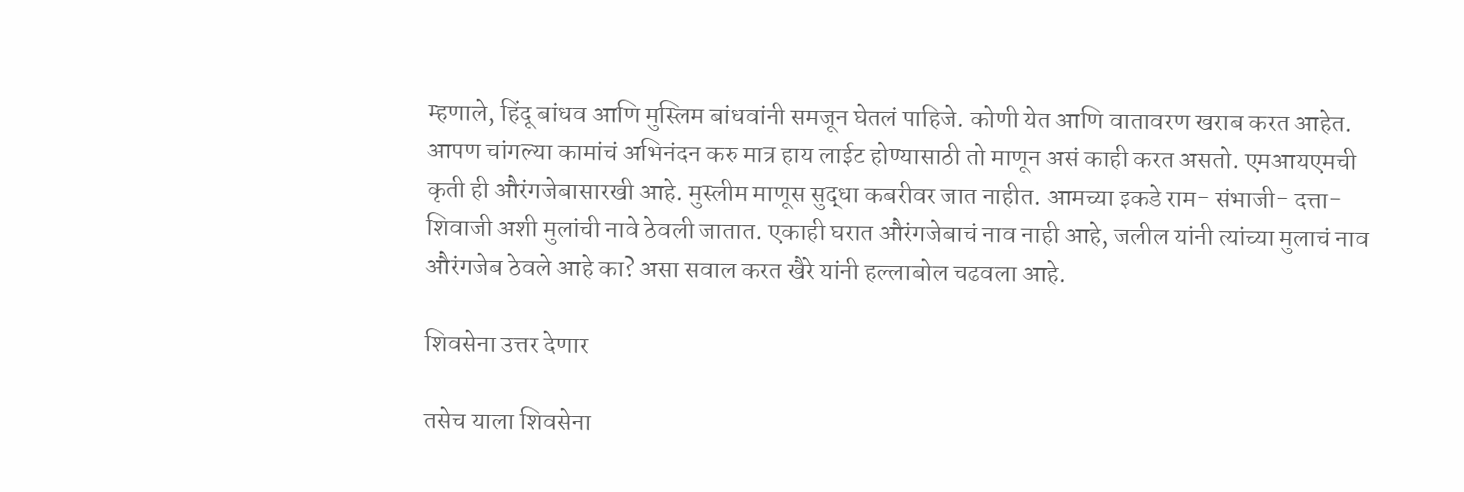म्हणाले, हिंदू बांधव आणि मुस्लिम बांधवांनी समजून घेतलं पाहिजे. कोणी येत आणि वातावरण खराब करत आहेत. आपण चांगल्या कामांचं अभिनंदन करु मात्र हाय लाईट होण्यासाठी तो माणून असं काही करत असतो. एमआयएमची कृती ही औरंगजेबासारखी आहे. मुस्लीम माणूस सुद्धा कबरीवर जात नाहीत. आमच्या इकडे राम- संभाजी- दत्ता- शिवाजी अशी मुलांची नावे ठेवली जातात. एकाही घरात औरंगजेबाचं नाव नाही आहे, जलील यांनी त्यांच्या मुलाचं नाव औरंगजेब ठेवले आहे का? असा सवाल करत खैरे यांनी हल्लाबोल चढवला आहे.

शिवसेना उत्तर देणार

तसेच याला शिवसेना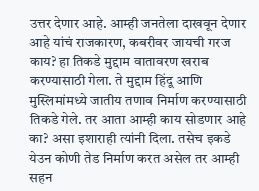उत्तर देणार आहे. आम्ही जनतेला दाखवून देणार आहे यांचं राजकारण, कबरीवर जायची गरज काय? हा तिकडे मुद्दाम वातावरण खराब करण्यासाठी गेला. ते मुद्दाम हिंदू आणि मुस्लिमांमध्ये जातीय तणाव निर्माण करण्यासाठी तिकडे गेले. तर आता आम्ही काय सोडणार आहे का? असा इशाराही त्यांनी दिला. तसेच इकडे येउन कोणी तेड निर्माण करत असेल तर आम्ही सहन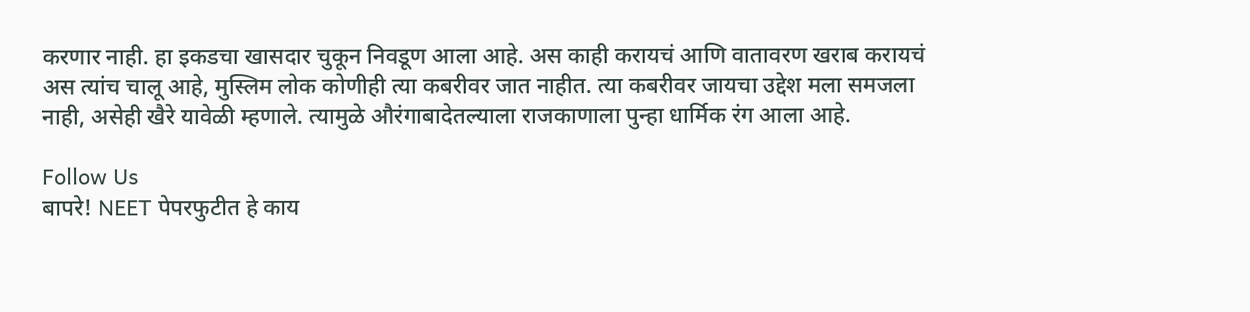करणार नाही. हा इकडचा खासदार चुकून निवडूण आला आहे. अस काही करायचं आणि वातावरण खराब करायचं अस त्यांच चालू आहे, मुस्लिम लोक कोणीही त्या कबरीवर जात नाहीत. त्या कबरीवर जायचा उद्देश मला समजला नाही, असेही खैरे यावेळी म्हणाले. त्यामुळे औरंगाबादेतल्याला राजकाणाला पुन्हा धार्मिक रंग आला आहे.

Follow Us
बापरे! NEET पेपरफुटीत हे काय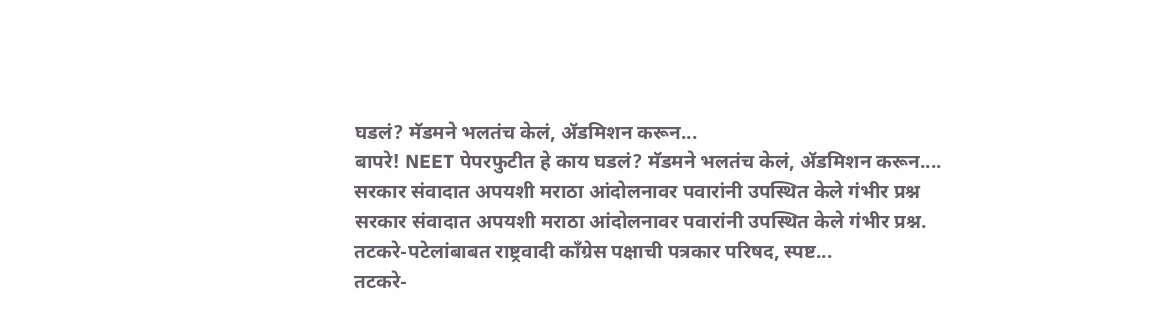घडलं? मॅडमने भलतंच केलं, ॲडमिशन करून...
बापरे! NEET पेपरफुटीत हे काय घडलं? मॅडमने भलतंच केलं, ॲडमिशन करून....
सरकार संवादात अपयशी मराठा आंदोलनावर पवारांनी उपस्थित केले गंभीर प्रश्न
सरकार संवादात अपयशी मराठा आंदोलनावर पवारांनी उपस्थित केले गंभीर प्रश्न.
तटकरे-पटेलांबाबत राष्ट्रवादी कॉंग्रेस पक्षाची पत्रकार परिषद, स्पष्ट...
तटकरे-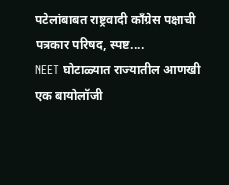पटेलांबाबत राष्ट्रवादी कॉंग्रेस पक्षाची पत्रकार परिषद, स्पष्ट....
NEET घोटाळ्यात राज्यातील आणखी एक बायोलॉजी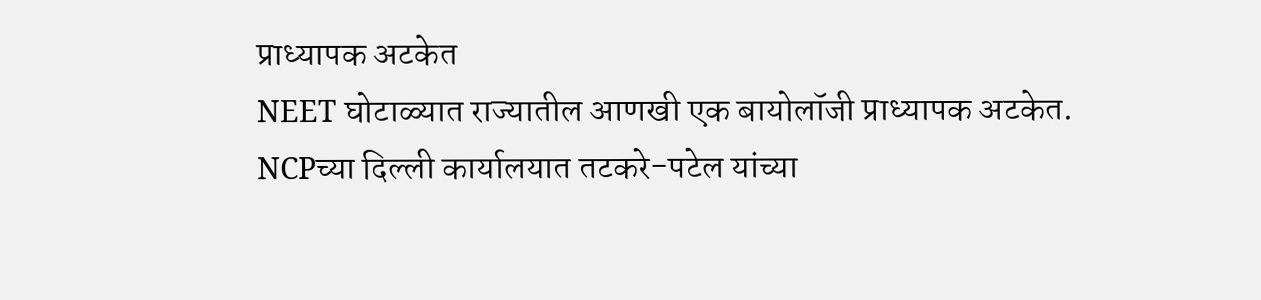प्राध्यापक अटकेत
NEET घोटाळ्यात राज्यातील आणखी एक बायोलॉजी प्राध्यापक अटकेत.
NCPच्या दिल्ली कार्यालयात तटकरे-पटेल यांच्या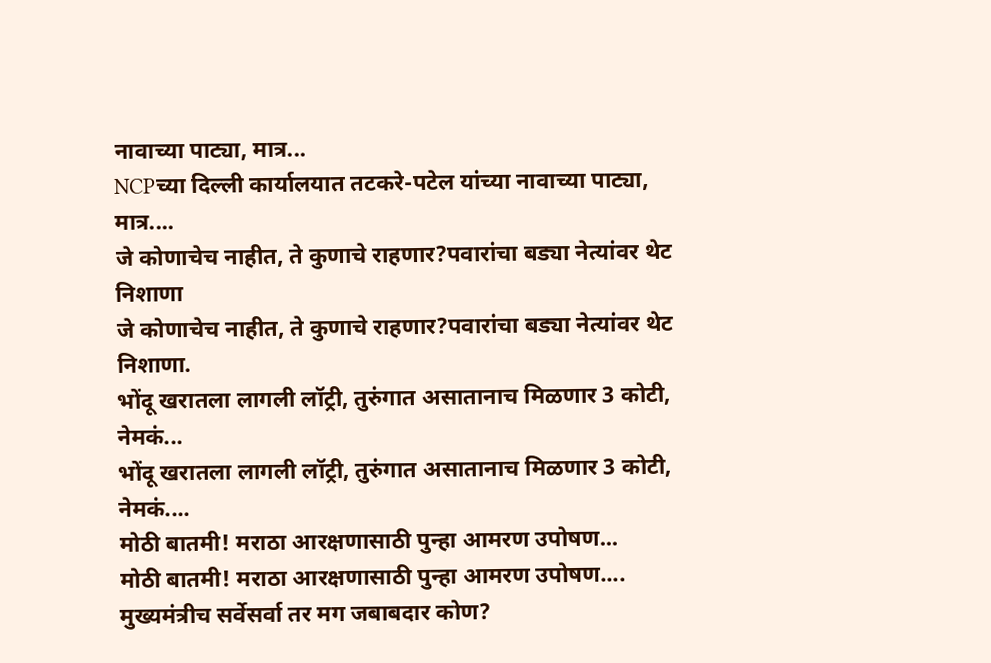नावाच्या पाट्या, मात्र...
NCPच्या दिल्ली कार्यालयात तटकरे-पटेल यांच्या नावाच्या पाट्या, मात्र....
जे कोणाचेच नाहीत, ते कुणाचे राहणार?पवारांचा बड्या नेत्यांवर थेट निशाणा
जे कोणाचेच नाहीत, ते कुणाचे राहणार?पवारांचा बड्या नेत्यांवर थेट निशाणा.
भोंदू खरातला लागली लॉट्री, तुरुंगात असातानाच मिळणार 3 कोटी, नेमकं...
भोंदू खरातला लागली लॉट्री, तुरुंगात असातानाच मिळणार 3 कोटी, नेमकं....
मोठी बातमी! मराठा आरक्षणासाठी पुन्हा आमरण उपोषण...
मोठी बातमी! मराठा आरक्षणासाठी पुन्हा आमरण उपोषण....
मुख्यमंत्रीच सर्वेसर्वा तर मग जबाबदार कोण?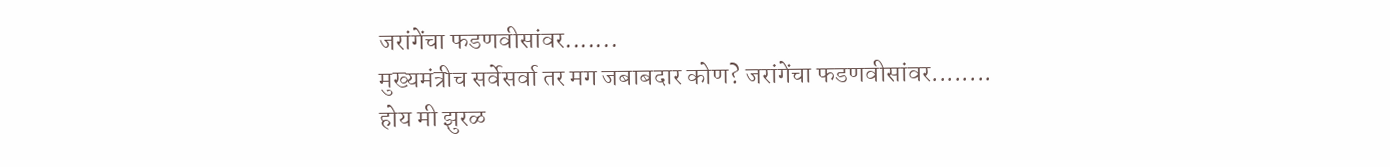जरांगेंचा फडणवीसांवर.......
मुख्यमंत्रीच सर्वेसर्वा तर मग जबाबदार कोण? जरांगेंचा फडणवीसांवर........
होय मी झुरळ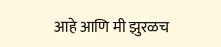आहे आणि मी झुरळच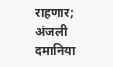राहणार; अंजली दमानिया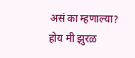असं का म्हणाल्या?
होय मी झुरळ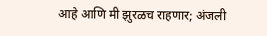आहे आणि मी झुरळच राहणार; अंजली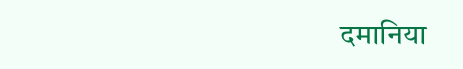दमानिया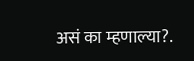असं का म्हणाल्या?.